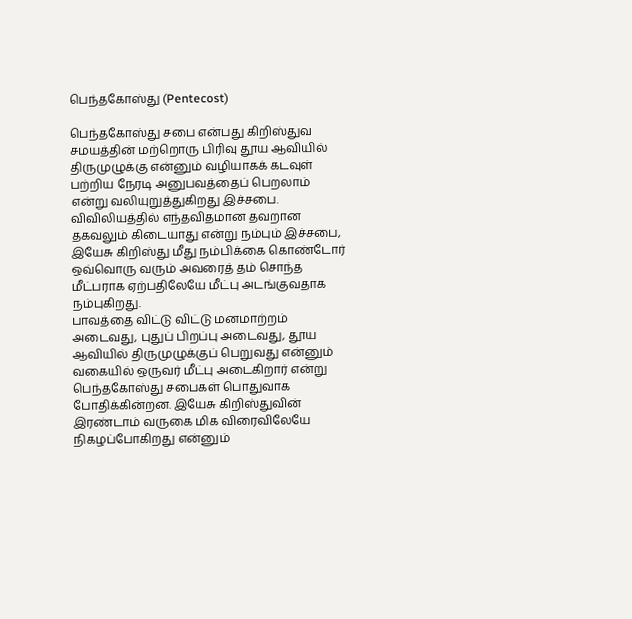பெந்தகோஸ்து (Pentecost)

பெந்தகோஸ்து சபை என்பது கிறிஸ்துவ சமயத்தின் மற்றொரு பிரிவு தூய ஆவியில் திருமுழுக்கு என்னும் வழியாகக் கடவுள் பற்றிய நேரடி அனுபவத்தைப் பெறலாம் என்று வலியுறுத்துகிறது இச்சபை. விவிலியத்தில் எந்தவிதமான தவறான தகவலும் கிடையாது என்று நம்பும் இச்சபை, இயேசு கிறிஸ்து மீது நம்பிக்கை கொண்டோர் ஒவ்வொரு வரும் அவரைத் தம் சொந்த மீட்பராக ஏற்பதிலேயே மீட்பு அடங்குவதாக நம்புகிறது.
பாவத்தை விட்டு விட்டு மனமாற்றம் அடைவது, புதுப் பிறப்பு அடைவது, தூய ஆவியில் திருமுழுக்குப் பெறுவது என்னும் வகையில் ஒருவர் மீட்பு அடைகிறார் என்று பெந்தகோஸ்து சபைகள் பொதுவாக போதிக்கின்றன. இயேசு கிறிஸ்துவின் இரண்டாம் வருகை மிக விரைவிலேயே நிகழப்போகிறது என்னும்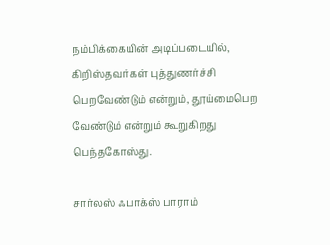நம்பிக்கையின் அடிப்படையில், கிறிஸ்தவர்கள் புத்துணர்ச்சி பெறவேண்டும் என்றும், தூய்மைபெற வேண்டும் என்றும் கூறுகிறது பெந்தகோஸ்து.

சார்லஸ் ஃபாக்ஸ் பாராம்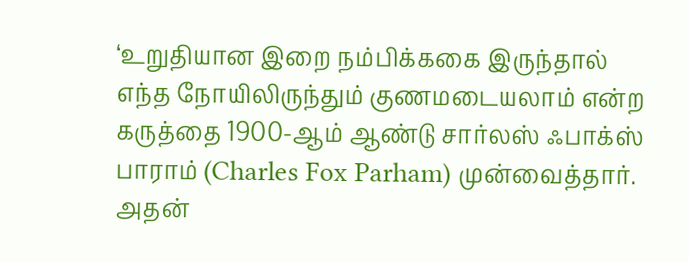‘உறுதியான இறை நம்பிக்ககை இருந்தால் எந்த நோயிலிருந்தும் குணமடையலாம் என்ற கருத்தை 1900-ஆம் ஆண்டு சார்லஸ் ஃபாக்ஸ் பாராம் (Charles Fox Parham) முன்வைத்தார். அதன்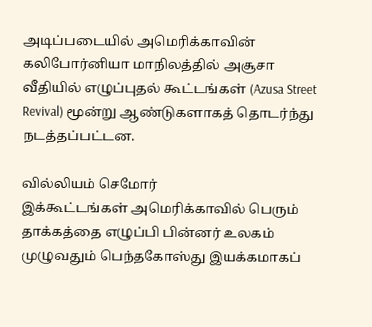அடிப்படையில் அமெரிக்காவின் கலிபோர்னியா மாநிலத்தில் அசூசா வீதியில் எழுப்புதல் கூட்டங்கள் (Azusa Street Revival) மூன்று ஆண்டுகளாகத் தொடர்ந்து நடத்தப்பட்டன.

வில்லியம் செமோர்
இக்கூட்டங்கள் அமெரிக்காவில் பெரும் தாக்கத்தை எழுப்பி பின்னர் உலகம் முழுவதும் பெந்தகோஸ்து இயக்கமாகப்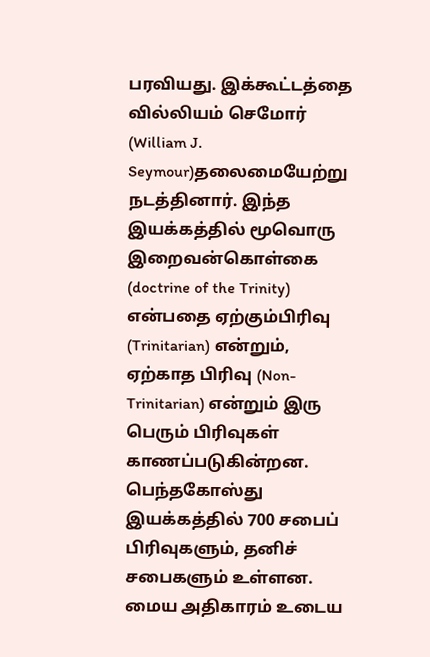பரவியது. இக்கூட்டத்தை வில்லியம் செமோர் (William J. Seymour)தலைமையேற்று நடத்தினார். இந்த இயக்கத்தில் மூவொரு இறைவன்கொள்கை (doctrine of the Trinity) என்பதை ஏற்கும்பிரிவு (Trinitarian) என்றும், ஏற்காத பிரிவு (Non-Trinitarian) என்றும் இரு பெரும் பிரிவுகள் காணப்படுகின்றன.
பெந்தகோஸ்து இயக்கத்தில் 700 சபைப் பிரிவுகளும், தனிச் சபைகளும் உள்ளன. மைய அதிகாரம் உடைய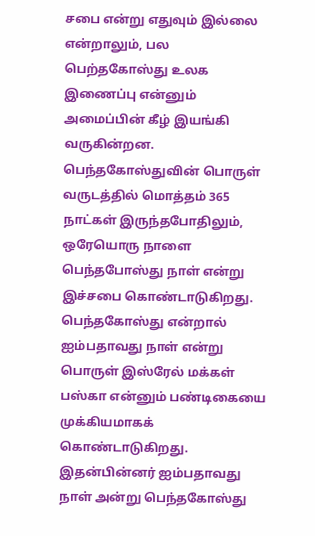சபை என்று எதுவும் இல்லை என்றாலும், பல பெற்தகோஸ்து உலக இணைப்பு என்னும் அமைப்பின் கீழ் இயங்கி வருகின்றன.
பெந்தகோஸ்துவின் பொருள்
வருடத்தில் மொத்தம் 365 நாட்கள் இருந்தபோதிலும், ஒரேயொரு நாளை பெந்தபோஸ்து நாள் என்று இச்சபை கொண்டாடுகிறது. பெந்தகோஸ்து என்றால் ஐம்பதாவது நாள் என்று பொருள் இஸ்ரேல் மக்கள் பஸ்கா என்னும் பண்டிகையை முக்கியமாகக் கொண்டாடுகிறது. இதன்பின்னர் ஐம்பதாவது நாள் அன்று பெந்தகோஸ்து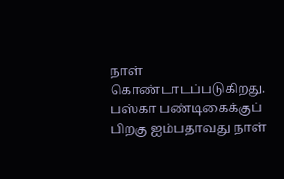நாள் கொண்டாடப்படுகிறது.
பஸ்கா பண்டிகைக்குப் பிறகு ஐம்பதாவது நாள்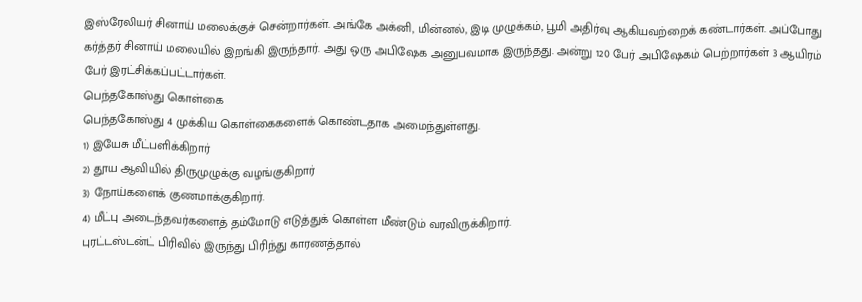இஸ்ரேலியர் சினாய் மலைக்குச் சென்றார்கள். அங்கே அக்னி, மின்னல், இடி முழுக்கம், பூமி அதிர்வு ஆகியவற்றைக் கண்டார்கள். அப்போது கர்த்தர் சினாய் மலையில் இறங்கி இருந்தார். அது ஒரு அபிஷேக அனுபவமாக இருந்தது. அன்று 120 பேர் அபிஷேகம் பெற்றார்கள் 3 ஆயிரம் பேர் இரட்சிக்கப்பட்டார்கள்.
பெந்தகோஸ்து கொள்கை
பெந்தகோஸ்து 4 முக்கிய கொள்கைகளைக் கொண்டதாக அமைந்துள்ளது.
1) இயேசு மீட்பளிக்கிறார்
2) தூய ஆவியில் திருமுழுக்கு வழங்குகிறார்
3) நோய்களைக் குணமாக்குகிறார்.
4) மீட்பு அடைந்தவர்களைத் தம்மோடு எடுத்துக் கொள்ள மீண்டும் வரவிருக்கிறார்.
புரட்டஸ்டன்ட் பிரிவில் இருந்து பிரிந்து காரணத்தால்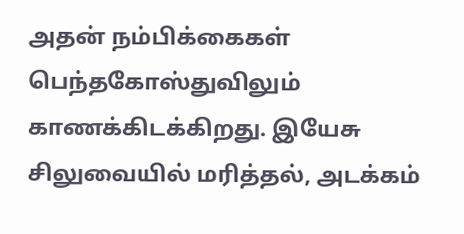அதன் நம்பிக்கைகள் பெந்தகோஸ்துவிலும் காணக்கிடக்கிறது. இயேசு சிலுவையில் மரித்தல், அடக்கம்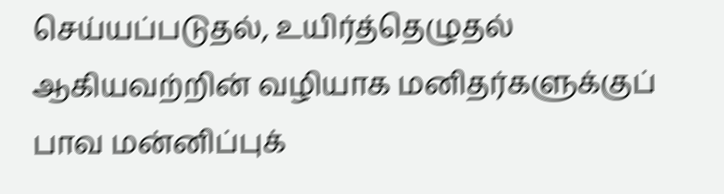செய்யப்படுதல், உயிர்த்தெழுதல் ஆகியவற்றின் வழியாக மனிதர்களுக்குப் பாவ மன்னிப்புக்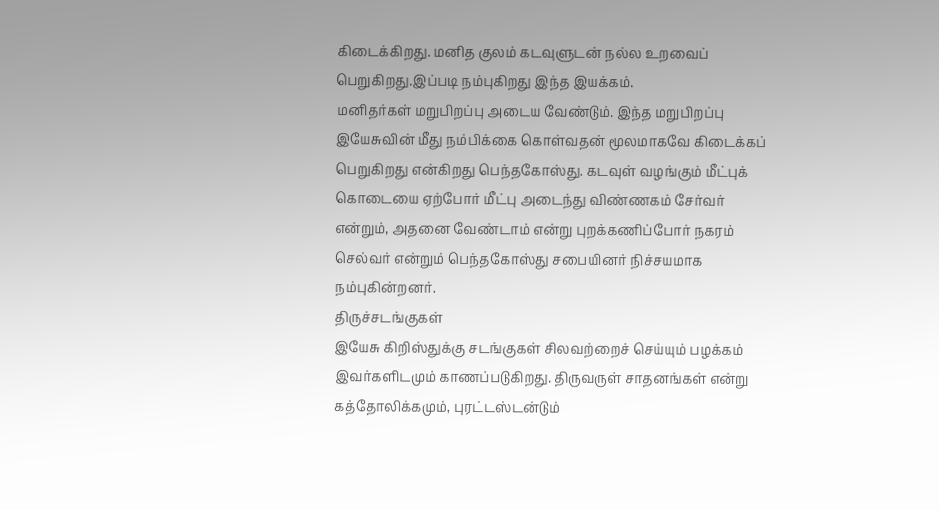கிடைக்கிறது. மனித குலம் கடவுளுடன் நல்ல உறவைப் பெறுகிறது.இப்படி நம்புகிறது இந்த இயக்கம்.
மனிதர்கள் மறுபிறப்பு அடைய வேண்டும். இந்த மறுபிறப்பு இயேசுவின் மீது நம்பிக்கை கொள்வதன் மூலமாகவே கிடைக்கப் பெறுகிறது என்கிறது பெந்தகோஸ்து. கடவுள் வழங்கும் மீட்புக் கொடையை ஏற்போர் மீட்பு அடைந்து விண்ணகம் சேர்வர் என்றும், அதனை வேண்டாம் என்று புறக்கணிப்போர் நகரம் செல்வர் என்றும் பெந்தகோஸ்து சபையினர் நிச்சயமாக நம்புகின்றனர்.
திருச்சடங்குகள்
இயேசு கிறிஸ்துக்கு சடங்குகள் சிலவற்றைச் செய்யும் பழக்கம் இவர்களிடமும் காணப்படுகிறது. திருவருள் சாதனங்கள் என்று கத்தோலிக்கமும், புரட்டஸ்டன்டும்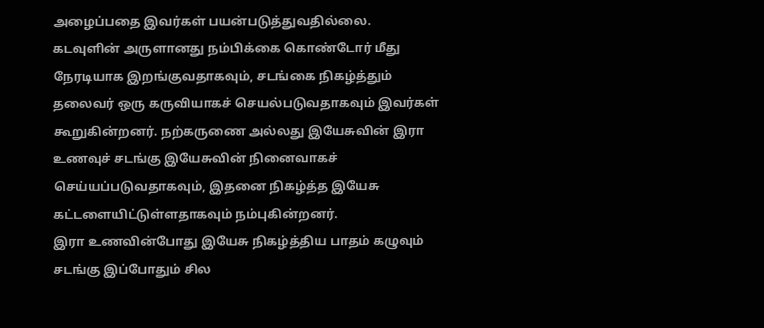அழைப்பதை இவர்கள் பயன்படுத்துவதில்லை. கடவுளின் அருளானது நம்பிக்கை கொண்டோர் மீது நேரடியாக இறங்குவதாகவும், சடங்கை நிகழ்த்தும் தலைவர் ஒரு கருவியாகச் செயல்படுவதாகவும் இவர்கள் கூறுகின்றனர். நற்கருணை அல்லது இயேசுவின் இரா உணவுச் சடங்கு இயேசுவின் நினைவாகச் செய்யப்படுவதாகவும், இதனை நிகழ்த்த இயேசு கட்டளையிட்டுள்ளதாகவும் நம்புகின்றனர்.
இரா உணவின்போது இயேசு நிகழ்த்திய பாதம் கழுவும் சடங்கு இப்போதும் சில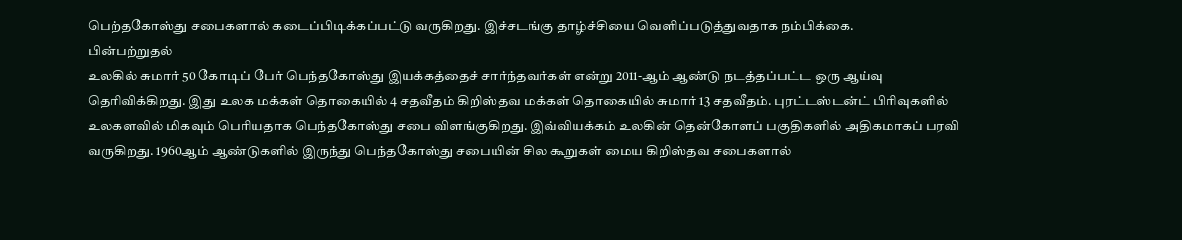பெற்தகோஸ்து சபைகளால் கடைப்பிடிக்கப்பட்டு வருகிறது. இச்சடங்கு தாழ்ச்சியை வெளிப்படுத்துவதாக நம்பிக்கை.
பின்பற்றுதல்
உலகில் சுமார் 50 கோடிப் பேர் பெந்தகோஸ்து இயக்கத்தைச் சார்ந்தவர்கள் என்று 2011-ஆம் ஆண்டு நடத்தப்பட்ட ஒரு ஆய்வு தெரிவிக்கிறது. இது உலக மக்கள் தொகையில் 4 சதவீதம் கிறிஸ்தவ மக்கள் தொகையில் சுமார் 13 சதவீதம். புரட்டஸ்டன்ட் பிரிவுகளில் உலகளவில் மிகவும் பெரியதாக பெந்தகோஸ்து சபை விளங்குகிறது. இவ்வியக்கம் உலகின் தென்கோளப் பகுதிகளில் அதிகமாகப் பரவி வருகிறது. 1960ஆம் ஆண்டுகளில் இருந்து பெந்தகோஸ்து சபையின் சில கூறுகள் மைய கிறிஸ்தவ சபைகளால்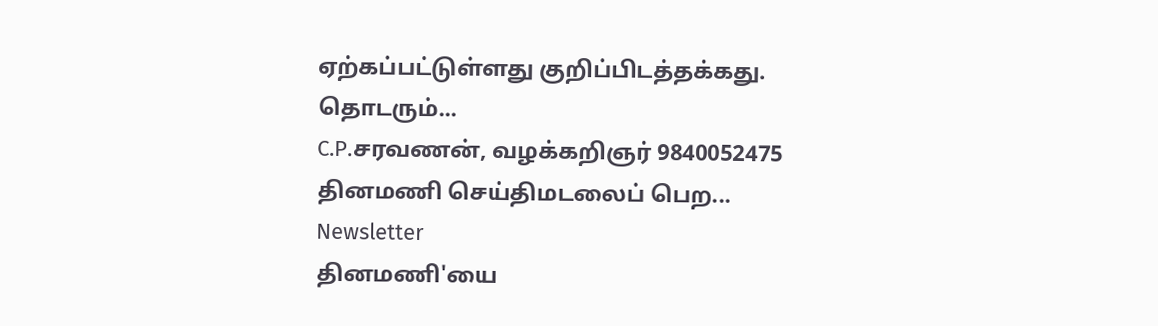ஏற்கப்பட்டுள்ளது குறிப்பிடத்தக்கது.
தொடரும்...
C.P.சரவணன், வழக்கறிஞர் 9840052475
தினமணி செய்திமடலைப் பெற... Newsletter
தினமணி'யை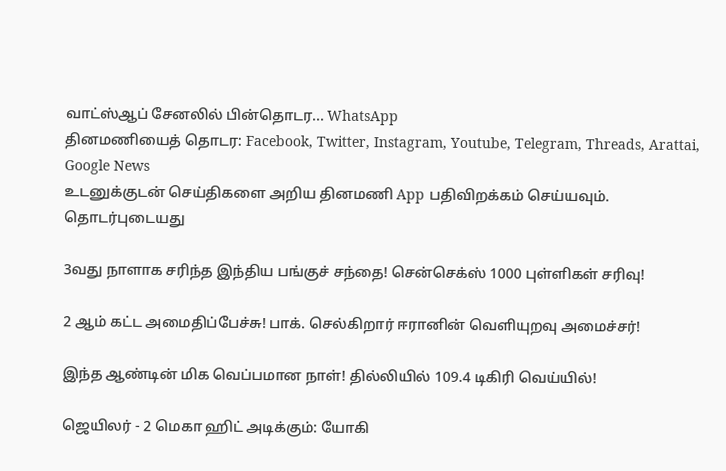வாட்ஸ்ஆப் சேனலில் பின்தொடர... WhatsApp
தினமணியைத் தொடர: Facebook, Twitter, Instagram, Youtube, Telegram, Threads, Arattai, Google News
உடனுக்குடன் செய்திகளை அறிய தினமணி App பதிவிறக்கம் செய்யவும்.
தொடர்புடையது

3வது நாளாக சரிந்த இந்திய பங்குச் சந்தை! சென்செக்ஸ் 1000 புள்ளிகள் சரிவு!

2 ஆம் கட்ட அமைதிப்பேச்சு! பாக். செல்கிறார் ஈரானின் வெளியுறவு அமைச்சர்!

இந்த ஆண்டின் மிக வெப்பமான நாள்! தில்லியில் 109.4 டிகிரி வெய்யில்!

ஜெயிலர் - 2 மெகா ஹிட் அடிக்கும்: யோகி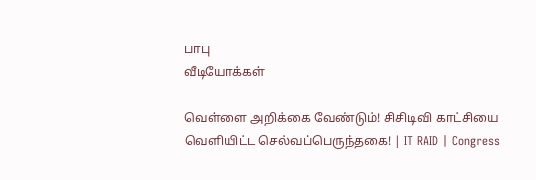பாபு
வீடியோக்கள்

வெள்ளை அறிக்கை வேண்டும்! சிசிடிவி காட்சியை வெளியிட்ட செல்வப்பெருந்தகை! | IT RAID | Congress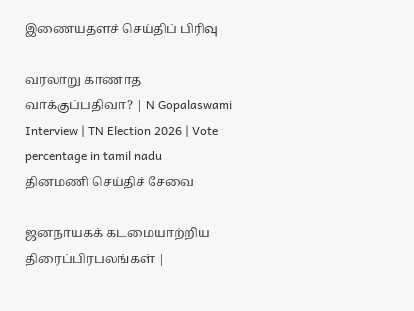இணையதளச் செய்திப் பிரிவு

வரலாறு காணாத வாக்குப்பதிவா? | N Gopalaswami Interview | TN Election 2026 | Vote percentage in tamil nadu
தினமணி செய்திச் சேவை

ஜனநாயகக் கடமையாற்றிய திரைப்பிரபலங்கள் |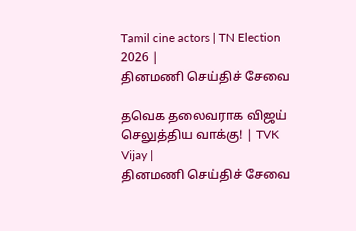Tamil cine actors | TN Election 2026 |
தினமணி செய்திச் சேவை

தவெக தலைவராக விஜய் செலுத்திய வாக்கு! | TVK Vijay |
தினமணி செய்திச் சேவை